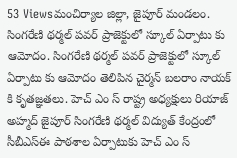53 Viewsమంచిర్యాల జిల్లా, జైపూర్ మండలం. సింగరేణి థర్మల్ పవర్ ప్రాజెక్టులో స్కూల్ ఏర్పాటు కు ఆమోదం. సింగరేణి థర్మల్ పవర్ ప్రాజెక్టులో స్కూల్ ఏర్పాటు కు ఆమోదం తెలిపిన చైర్మన్ బలరాం నాయక్ కి కృతజ్ఞతలు. హెచ్ ఎం స్ రాష్ట్ర అధ్యక్షులు రియాజ్ అహ్మద్ జైపూర్ సింగరేణి థర్మల్ విద్యుత్ కేంద్రంలో సీబీఎస్ఈ పాఠశాల ఏర్పాటుకు హెచ్ ఎం స్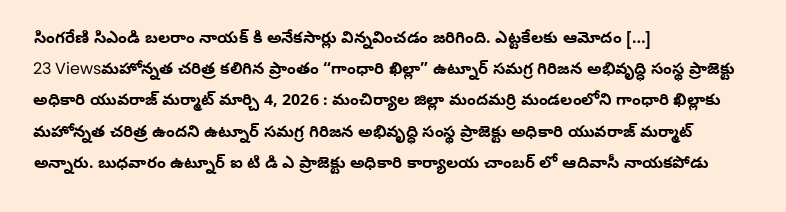సింగరేణి సిఎండి బలరాం నాయక్ కి అనేకసార్లు విన్నవించడం జరిగింది. ఎట్టకేలకు ఆమోదం […]
23 Viewsమహోన్నత చరిత్ర కలిగిన ప్రాంతం “గాంధారి ఖిల్లా” ఉట్నూర్ సమగ్ర గిరిజన అభివృద్ధి సంస్థ ప్రాజెక్టు అధికారి యువరాజ్ మర్మాట్ మార్చి 4, 2026 : మంచిర్యాల జిల్లా మందమర్రి మండలంలోని గాంధారి ఖిల్లాకు మహోన్నత చరిత్ర ఉందని ఉట్నూర్ సమగ్ర గిరిజన అభివృద్ధి సంస్థ ప్రాజెక్టు అధికారి యువరాజ్ మర్మాట్ అన్నారు. బుధవారం ఉట్నూర్ ఐ టి డి ఎ ప్రాజెక్టు అధికారి కార్యాలయ చాంబర్ లో ఆదివాసీ నాయకపోడు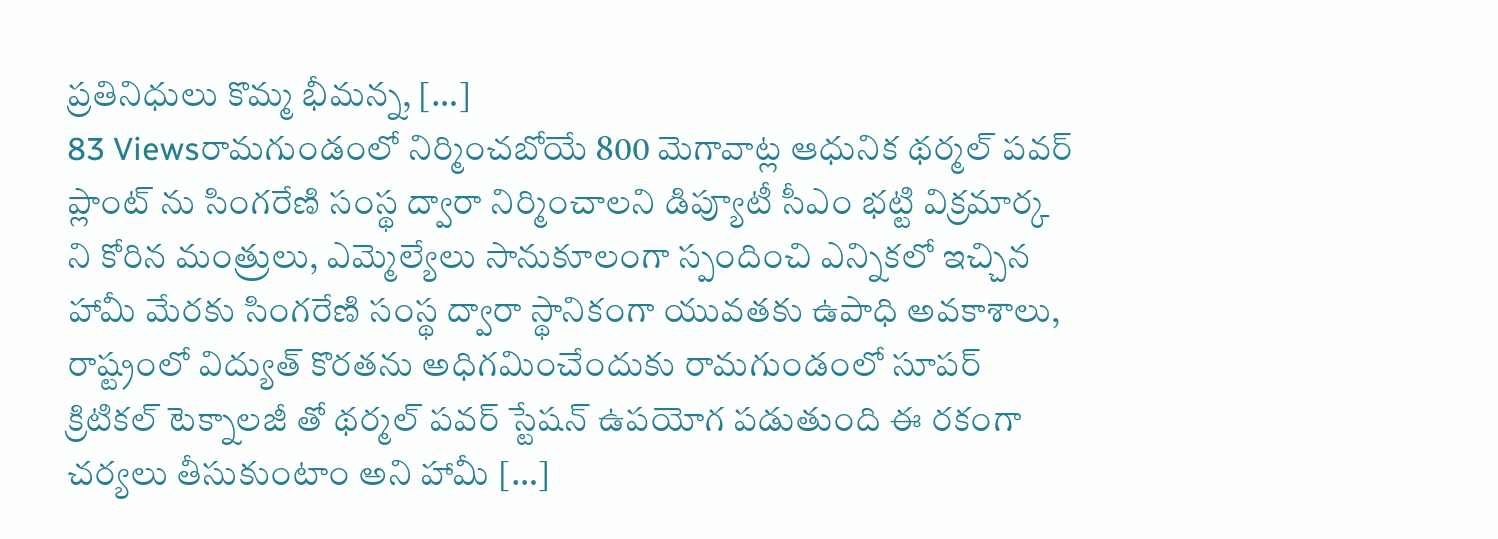ప్రతినిధులు కొమ్మ భీమన్న, […]
83 Viewsరామగుండంలో నిర్మించబోయే 800 మెగావాట్ల ఆధునిక థర్మల్ పవర్ ప్లాంట్ ను సింగరేణి సంస్థ ద్వారా నిర్మించాలని డిప్యూటీ సీఎం భట్టి విక్రమార్క ని కోరిన మంత్రులు, ఎమ్మెల్యేలు సానుకూలంగా స్పందించి ఎన్నికలో ఇచ్చిన హామీ మేరకు సింగరేణి సంస్థ ద్వారా స్థానికంగా యువతకు ఉపాధి అవకాశాలు, రాష్ట్రంలో విద్యుత్ కొరతను అధిగమించేందుకు రామగుండంలో సూపర్ క్రిటికల్ టెక్నాలజీ తో థర్మల్ పవర్ స్టేషన్ ఉపయోగ పడుతుంది ఈ రకంగా చర్యలు తీసుకుంటాం అని హామీ […]